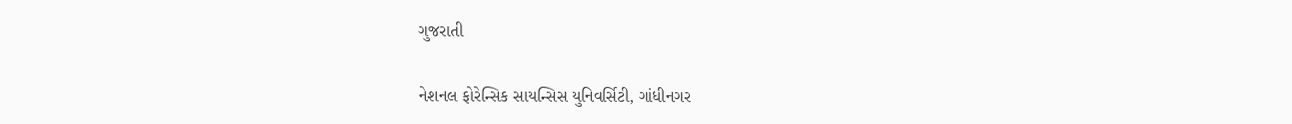ગુજરાતી

નેશનલ ફોરેન્સિક સાયન્સિસ યુનિવર્સિટી, ગાંધીનગર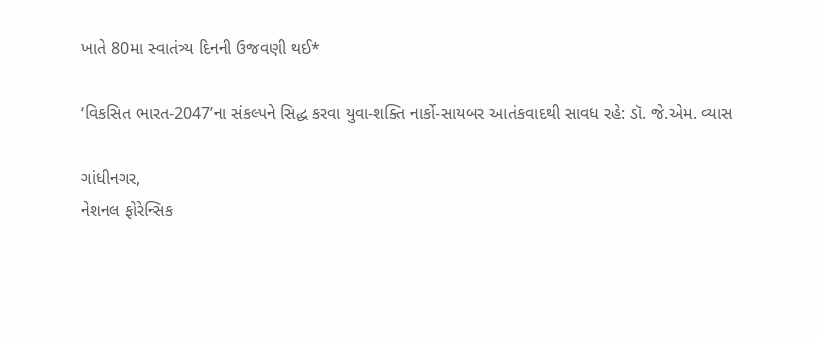ખાતે 80મા સ્વાતંત્ર્ય દિનની ઉજવણી થઈ*

‘વિકસિત ભારત-2047’ના સંકલ્પને સિદ્ધ કરવા યુવા-શક્તિ નાર્કો-સાયબર આતંકવાદથી સાવધ રહે: ડૉ. જે.એમ. વ્યાસ

ગાંધીનગર,
નેશનલ ફોરેન્સિક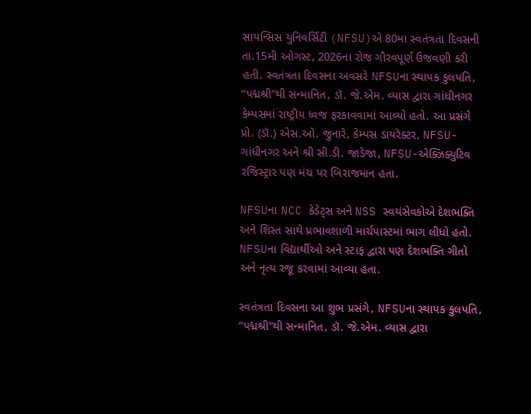સાયન્સિસ યુનિવર્સિટી (NFSU)એ 80મા સ્વતંત્રતા દિવસની તા.15મી ઓગસ્ટ, 2026ના રોજ ગૌરવપૂર્ણ ઉજવણી કરી હતી. સ્વતંત્રતા દિવસના અવસરે NFSUના સ્થાપક કુલપતિ, “પદ્મશ્રી”થી સન્માનિત, ડૉ. જે.એમ. વ્યાસ દ્વારા ગાંધીનગર કેમ્પસમાં રાષ્ટ્રીય ધ્વજ ફરકાવવામાં આવ્યો હતો. આ પ્રસંગે પ્રો. (ડૉ.) એસ.ઓ. જુનારે, કેમ્પસ ડાયરેક્ટર, NFSU-ગાંધીનગર અને શ્રી સી.ડી. જાડેજા, NFSU-એક્ઝિક્યુટિવ રજિસ્ટ્રાર પણ મંચ પર બિરાજમાન હતા.

NFSUના NCC કેડેટ્સ અને NSS સ્વયંસેવકોએ દેશભક્તિ અને શિસ્ત સાથે પ્રભાવશાળી માર્ચપાસ્ટમાં ભાગ લીધો હતો. NFSUના વિદ્યાર્થીઓ અને સ્ટાફ દ્વારા પણ દેશભક્તિ ગીતો અને નૃત્ય રજૂ કરવામાં આવ્યા હતા.

સ્વતંત્રતા દિવસના આ શુભ પ્રસંગે, NFSUના સ્થાપક કુલપતિ, “પદ્મશ્રી”થી સન્માનિત, ડૉ. જે.એમ. વ્યાસ દ્વારા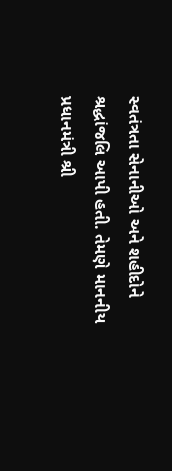સ્વતંત્રતા સેનાનીઓ અને શહીદોને શ્રદ્ધાંજલિ આપી હતી. તેમણે માનનીય પ્રધાનમંત્રી શ્રી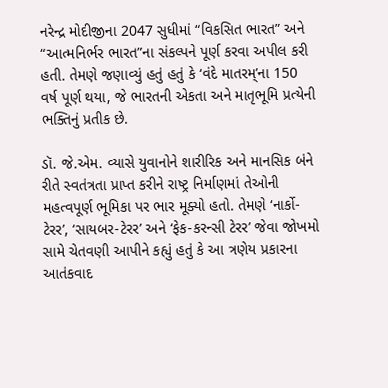નરેન્દ્ર મોદીજીના 2047 સુધીમાં “વિકસિત ભારત” અને “આત્મનિર્ભર ભારત”ના સંકલ્પને પૂર્ણ કરવા અપીલ કરી હતી. તેમણે જણાવ્યું હતું હતું કે ‘વંદે માતરમ્’ના 150 વર્ષ પૂર્ણ થયા, જે ભારતની એકતા અને માતૃભૂમિ પ્રત્યેની ભક્તિનું પ્રતીક છે.

ડૉ. જે.એમ. વ્યાસે યુવાનોને શારીરિક અને માનસિક બંને રીતે સ્વતંત્રતા પ્રાપ્ત કરીને રાષ્ટ્ર નિર્માણમાં તેઓની મહત્વપૂર્ણ ભૂમિકા પર ભાર મૂક્યો હતો. તેમણે ‘નાર્કો-ટેરર’, ‘સાયબર-ટેરર’ અને ‘ફેક-કરન્સી ટેરર’ જેવા જોખમો સામે ચેતવણી આપીને કહ્યું હતું કે આ ત્રણેય પ્રકારના આતંકવાદ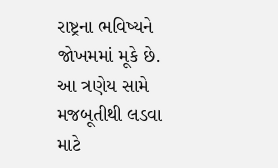રાષ્ટ્રના ભવિષ્યને જોખમમાં મૂકે છે. આ ત્રણેય સામે મજબૂતીથી લડવા માટે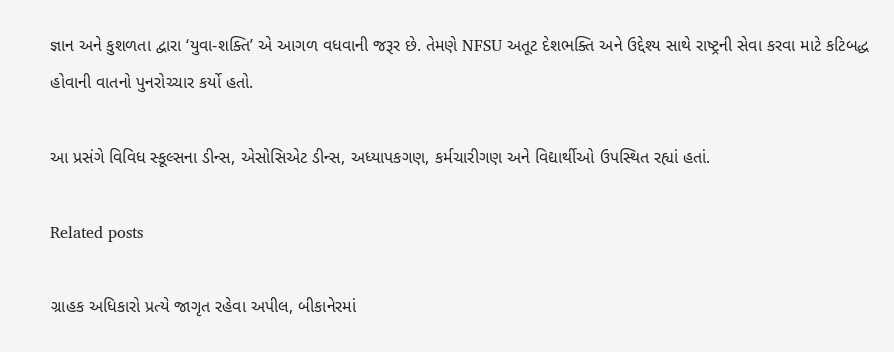જ્ઞાન અને કુશળતા દ્વારા ‘યુવા-શક્તિ’ એ આગળ વધવાની જરૂર છે. તેમણે NFSU અતૂટ દેશભક્તિ અને ઉદ્દેશ્ય સાથે રાષ્ટ્રની સેવા કરવા માટે કટિબદ્ધ હોવાની વાતનો પુનરોચ્ચાર કર્યો હતો.

આ પ્રસંગે વિવિધ સ્કૂલ્સના ડીન્સ, એસોસિએટ ડીન્સ, અધ્યાપકગણ, કર્મચારીગણ અને વિદ્યાર્થીઓ ઉપસ્થિત રહ્યાં હતાં.

Related posts

ગ્રાહક અધિકારો પ્રત્યે જાગૃત રહેવા અપીલ, બીકાનેરમાં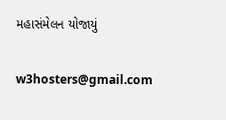મહાસંમેલન યોજાયું

w3hosters@gmail.com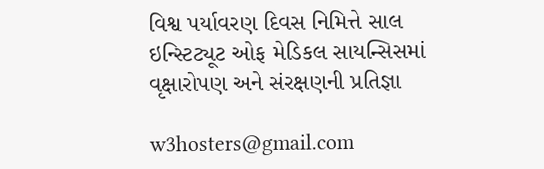વિશ્વ પર્યાવરણ દિવસ નિમિત્તે સાલ ઇન્સ્ટિટ્યૂટ ઓફ મેડિકલ સાયન્સિસમાં વૃક્ષારોપણ અને સંરક્ષણની પ્રતિજ્ઞા

w3hosters@gmail.com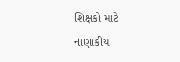શિક્ષકો માટે નાણાકીય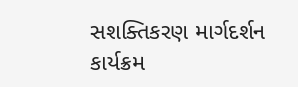સશક્તિકરણ માર્ગદર્શન કાર્યક્રમ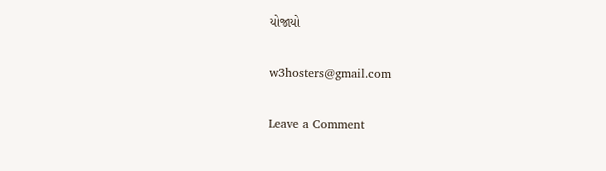યોજાયો

w3hosters@gmail.com

Leave a Comment